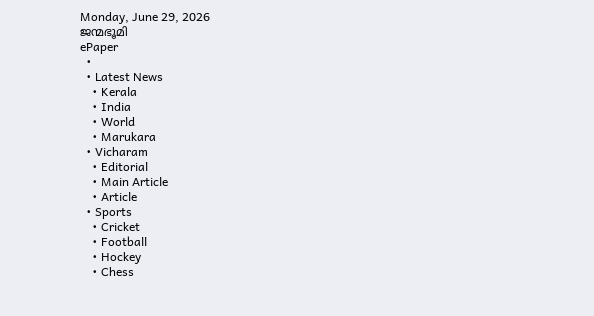Monday, June 29, 2026
ജന്മഭൂമി
ePaper
  •
  • Latest News
    • Kerala
    • India
    • World
    • Marukara
  • Vicharam
    • Editorial
    • Main Article
    • Article
  • Sports
    • Cricket
    • Football
    • Hockey
    • Chess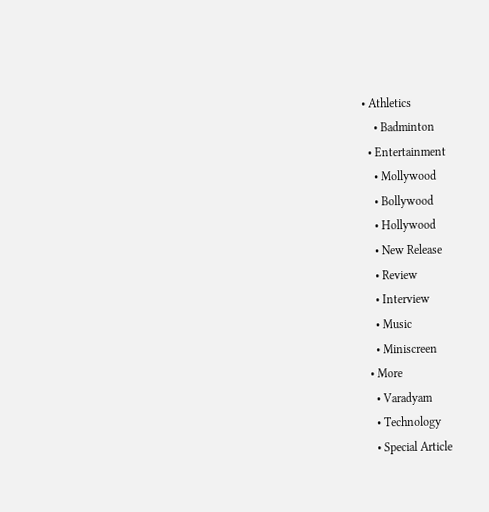• Athletics
    • Badminton
  • Entertainment
    • Mollywood
    • Bollywood
    • Hollywood
    • New Release
    • Review
    • Interview
    • Music
    • Miniscreen
  • More
    • Varadyam
    • Technology
    • Special Article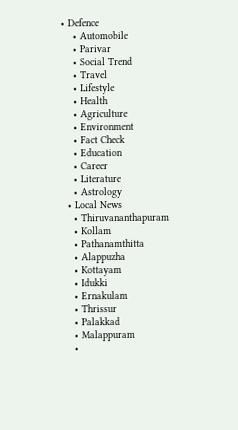• Defence
    • Automobile
    • Parivar
    • Social Trend
    • Travel
    • Lifestyle
    • Health
    • Agriculture
    • Environment
    • Fact Check
    • Education
    • Career
    • Literature
    • Astrology
  • Local News
    • Thiruvananthapuram
    • Kollam
    • Pathanamthitta
    • Alappuzha
    • Kottayam
    • Idukki
    • Ernakulam
    • Thrissur
    • Palakkad
    • Malappuram
    •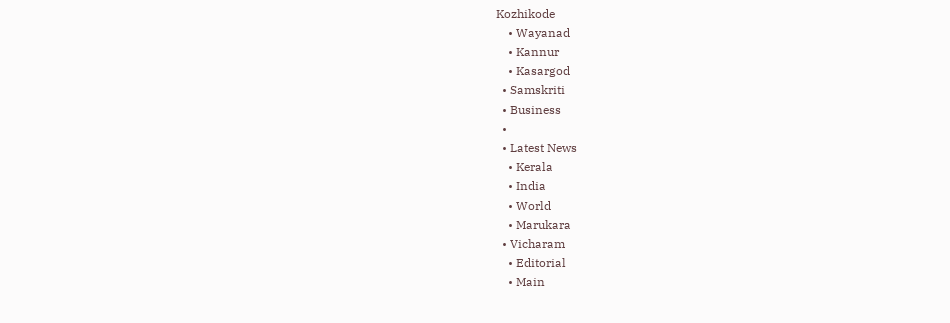Kozhikode
    • Wayanad
    • Kannur
    • Kasargod
  • Samskriti
  • Business
  •
  • Latest News
    • Kerala
    • India
    • World
    • Marukara
  • Vicharam
    • Editorial
    • Main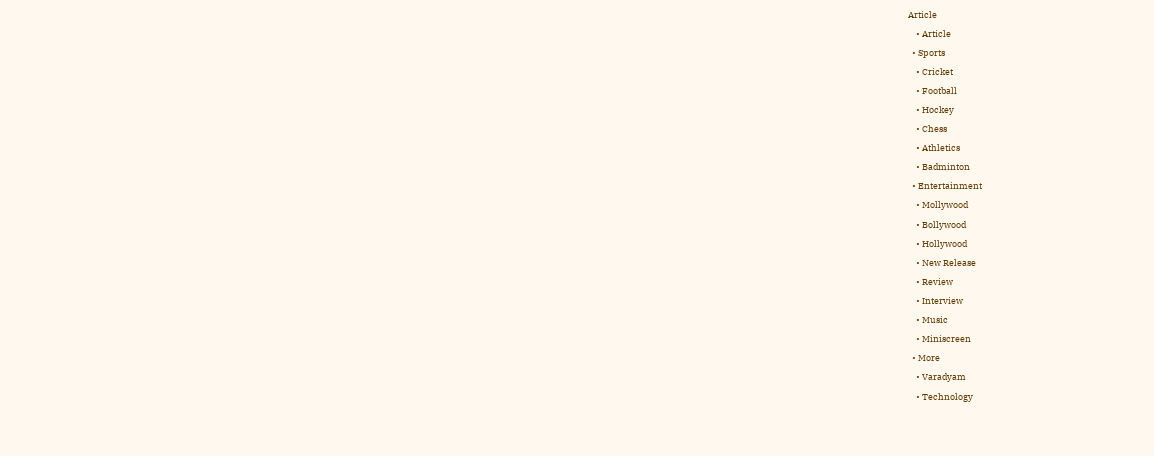Article
    • Article
  • Sports
    • Cricket
    • Football
    • Hockey
    • Chess
    • Athletics
    • Badminton
  • Entertainment
    • Mollywood
    • Bollywood
    • Hollywood
    • New Release
    • Review
    • Interview
    • Music
    • Miniscreen
  • More
    • Varadyam
    • Technology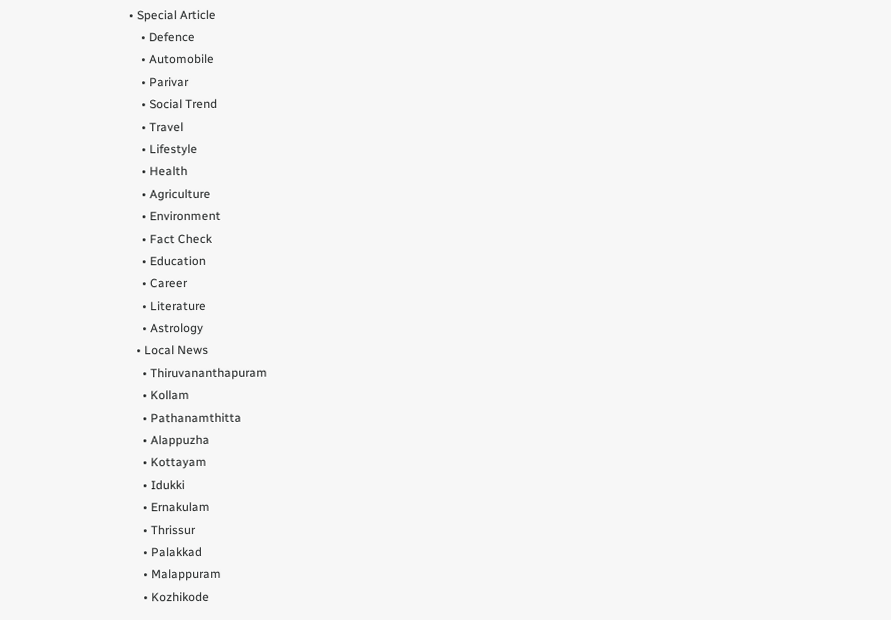• Special Article
    • Defence
    • Automobile
    • Parivar
    • Social Trend
    • Travel
    • Lifestyle
    • Health
    • Agriculture
    • Environment
    • Fact Check
    • Education
    • Career
    • Literature
    • Astrology
  • Local News
    • Thiruvananthapuram
    • Kollam
    • Pathanamthitta
    • Alappuzha
    • Kottayam
    • Idukki
    • Ernakulam
    • Thrissur
    • Palakkad
    • Malappuram
    • Kozhikode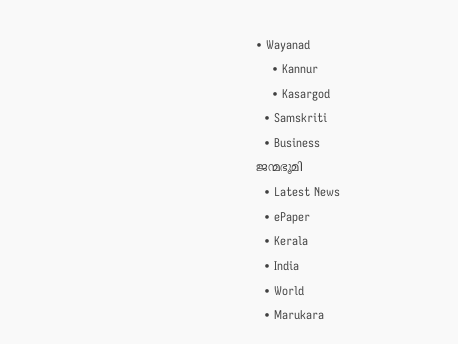• Wayanad
    • Kannur
    • Kasargod
  • Samskriti
  • Business
ജന്മഭൂമി
  • Latest News
  • ePaper
  • Kerala
  • India
  • World
  • Marukara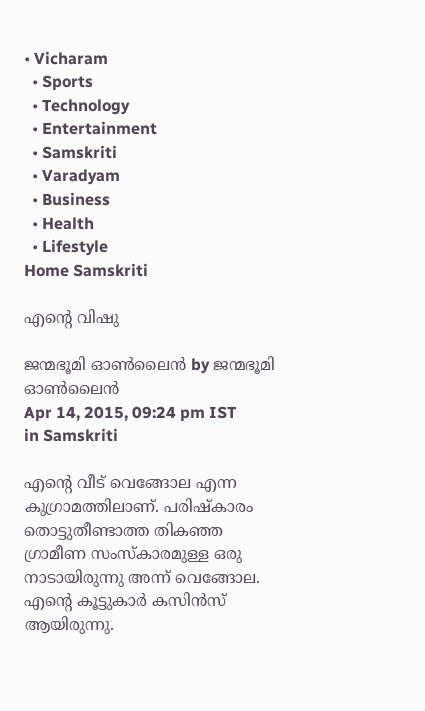• Vicharam
  • Sports
  • Technology
  • Entertainment
  • Samskriti
  • Varadyam
  • Business
  • Health
  • Lifestyle
Home Samskriti

എന്റെ വിഷു

ജന്മഭൂമി ഓണ്‍ലൈന്‍ by ജന്മഭൂമി ഓണ്‍ലൈന്‍
Apr 14, 2015, 09:24 pm IST
in Samskriti

എന്റെ വീട് വെങ്ങോല എന്ന കുഗ്രാമത്തിലാണ്. പരിഷ്‌കാരം തൊട്ടുതീണ്ടാത്ത തികഞ്ഞ ഗ്രാമീണ സംസ്‌കാരമുള്ള ഒരു നാടായിരുന്നു അന്ന് വെങ്ങോല. എന്റെ കൂട്ടുകാര്‍ കസിന്‍സ് ആയിരുന്നു.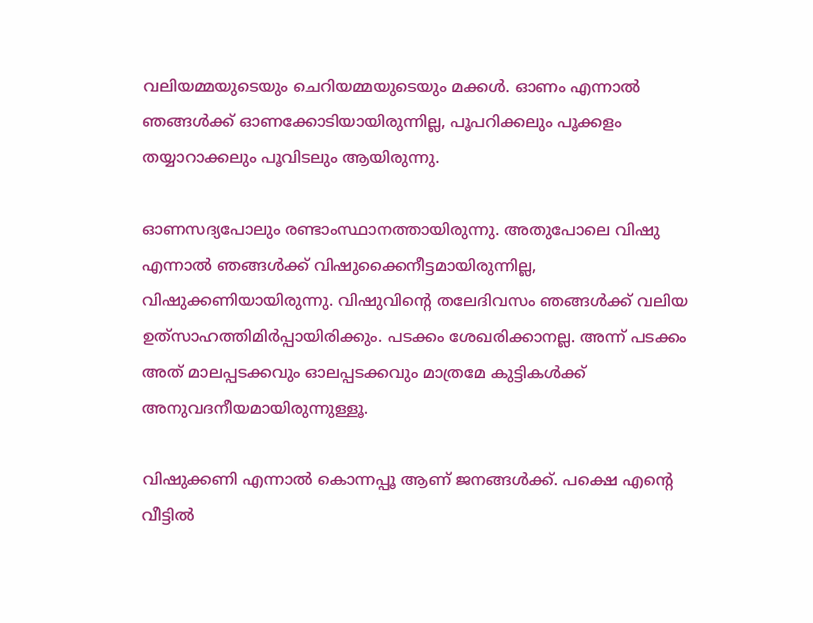വലിയമ്മയുടെയും ചെറിയമ്മയുടെയും മക്കള്‍. ഓണം എന്നാല്‍ ഞങ്ങള്‍ക്ക് ഓണക്കോടിയായിരുന്നില്ല, പൂപറിക്കലും പൂക്കളം തയ്യാറാക്കലും പൂവിടലും ആയിരുന്നു.

ഓണസദ്യപോലും രണ്ടാംസ്ഥാനത്തായിരുന്നു. അതുപോലെ വിഷു എന്നാല്‍ ഞങ്ങള്‍ക്ക് വിഷുക്കൈനീട്ടമായിരുന്നില്ല, വിഷുക്കണിയായിരുന്നു. വിഷുവിന്റെ തലേദിവസം ഞങ്ങള്‍ക്ക് വലിയ ഉത്‌സാഹത്തിമിര്‍പ്പായിരിക്കും. പടക്കം ശേഖരിക്കാനല്ല. അന്ന് പടക്കം അത് മാലപ്പടക്കവും ഓലപ്പടക്കവും മാത്രമേ കുട്ടികള്‍ക്ക് അനുവദനീയമായിരുന്നുള്ളൂ.

വിഷുക്കണി എന്നാല്‍ കൊന്നപ്പൂ ആണ് ജനങ്ങള്‍ക്ക്. പക്ഷെ എന്റെ വീട്ടില്‍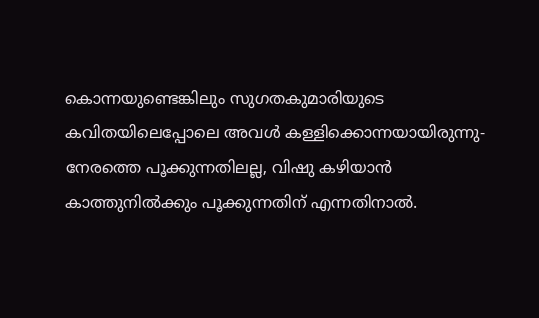കൊന്നയുണ്ടെങ്കിലും സുഗതകുമാരിയുടെ കവിതയിലെപ്പോലെ അവള്‍ കള്ളിക്കൊന്നയായിരുന്നു- നേരത്തെ പൂക്കുന്നതിലല്ല, വിഷു കഴിയാന്‍ കാത്തുനില്‍ക്കും പൂക്കുന്നതിന് എന്നതിനാല്‍.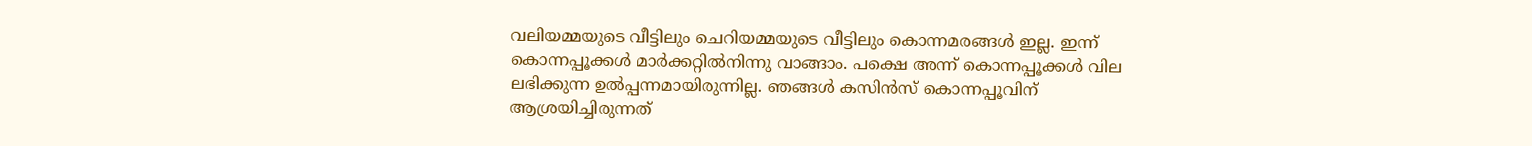വലിയമ്മയുടെ വീട്ടിലും ചെറിയമ്മയുടെ വീട്ടിലും കൊന്നമരങ്ങള്‍ ഇല്ല. ഇന്ന് കൊന്നപ്പൂക്കള്‍ മാര്‍ക്കറ്റില്‍നിന്നു വാങ്ങാം. പക്ഷെ അന്ന് കൊന്നപ്പൂക്കള്‍ വില ലഭിക്കുന്ന ഉല്‍പ്പന്നമായിരുന്നില്ല. ഞങ്ങള്‍ കസിന്‍സ് കൊന്നപ്പൂവിന് ആശ്രയിച്ചിരുന്നത്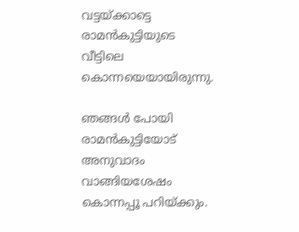വട്ടയ്‌ക്കാട്ടെ രാമന്‍കുട്ടിയുടെ വീട്ടിലെ കൊന്നയെയായിരുന്നു.

ഞങ്ങള്‍ പോയി രാമന്‍കുട്ടിയോട് അനുവാദം വാങ്ങിയശേഷം കൊന്നപ്പൂ പറിയ്‌ക്കും.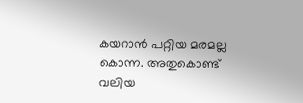കയറാന്‍ പറ്റിയ മരമല്ല കൊന്ന. അതുകൊണ്ട് വലിയ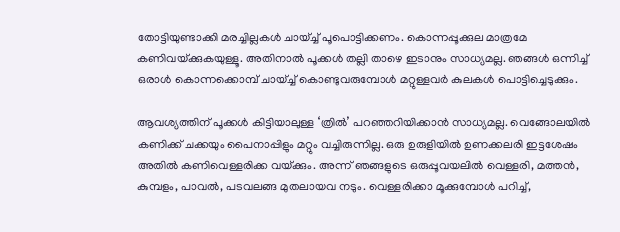തോട്ടിയുണ്ടാക്കി മരച്ചില്ലകള്‍ ചായ്ച്ച് പൂപൊട്ടിക്കണം. കൊന്നപ്പൂക്കുല മാത്രമേ കണിവയ്‌ക്കുകയുള്ളൂ. അതിനാല്‍ പൂക്കള്‍ തല്ലി താഴെ ഇടാനും സാധ്യമല്ല. ഞങ്ങള്‍ ഒന്നിച്ച് ഒരാള്‍ കൊന്നക്കൊമ്പ് ചായ്ച്ച് കൊണ്ടുവരുമ്പോള്‍ മറ്റുള്ളവര്‍ കുലകള്‍ പൊട്ടിച്ചെടുക്കും.

ആവശ്യത്തിന് പൂക്കള്‍ കിട്ടിയാലുള്ള ‘ത്രില്‍’ പറഞ്ഞറിയിക്കാന്‍ സാധ്യമല്ല. വെങ്ങോലയില്‍ കണിക്ക് ചക്കയും പൈനാപ്പിളും മറ്റും വച്ചിരുന്നില്ല. ഒരു ഉരുളിയില്‍ ഉണക്കലരി ഇട്ടശേഷം അതില്‍ കണിവെള്ളരിക്ക വയ്‌ക്കും. അന്ന് ഞങ്ങളുടെ ഒരുപ്പൂവയലില്‍ വെള്ളരി, മത്തന്‍, കുമ്പളം, പാവല്‍, പടവലങ്ങ മുതലായവ നടും. വെള്ളരിക്കാ മൂക്കുമ്പോള്‍ പറിച്ച്,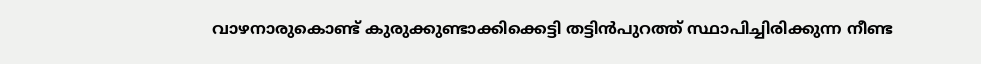വാഴനാരുകൊണ്ട് കുരുക്കുണ്ടാക്കിക്കെട്ടി തട്ടിന്‍പുറത്ത് സ്ഥാപിച്ചിരിക്കുന്ന നീണ്ട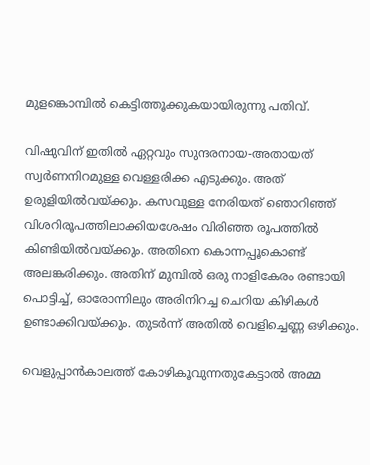മുളങ്കൊമ്പില്‍ കെട്ടിത്തൂക്കുകയായിരുന്നു പതിവ്.

വിഷുവിന് ഇതില്‍ ഏറ്റവും സുന്ദരനായ-അതായത് സ്വര്‍ണനിറമുള്ള വെള്ളരിക്ക എടുക്കും. അത് ഉരുളിയില്‍വയ്‌ക്കും. കസവുള്ള നേരിയത് ഞൊറിഞ്ഞ് വിശറിരൂപത്തിലാക്കിയശേഷം വിരിഞ്ഞ രൂപത്തില്‍ കിണ്ടിയില്‍വയ്‌ക്കും. അതിനെ കൊന്നപ്പൂകൊണ്ട് അലങ്കരിക്കും. അതിന് മുമ്പില്‍ ഒരു നാളികേരം രണ്ടായി പൊട്ടിച്ച്, ഓരോന്നിലും അരിനിറച്ച ചെറിയ കിഴികള്‍ ഉണ്ടാക്കിവയ്‌ക്കും. തുടര്‍ന്ന് അതില്‍ വെളിച്ചെണ്ണ ഒഴിക്കും.

വെളുപ്പാന്‍കാലത്ത് കോഴികൂവുന്നതുകേട്ടാല്‍ അമ്മ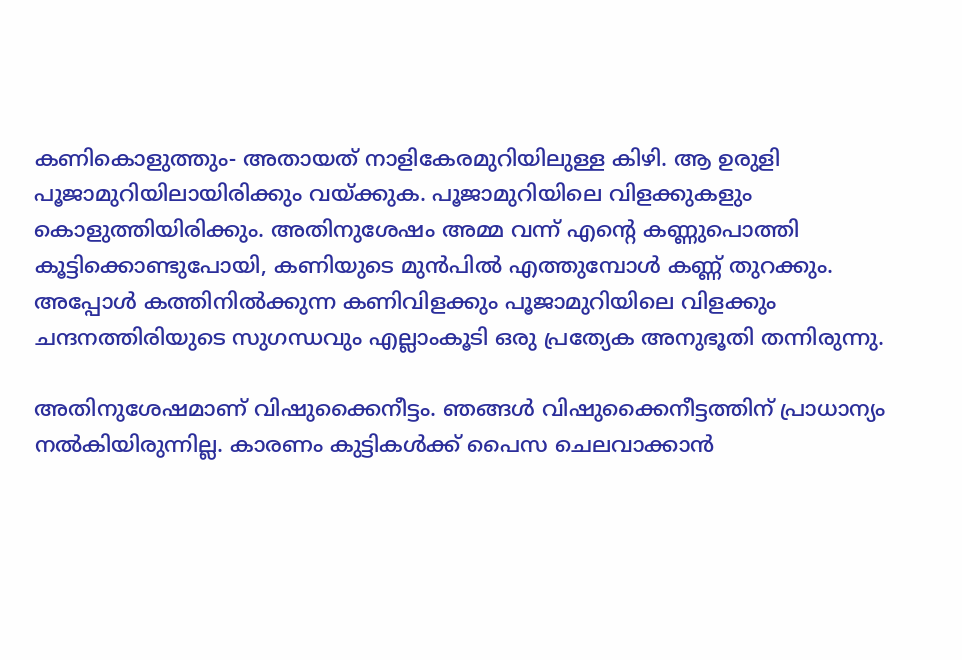കണികൊളുത്തും- അതായത് നാളികേരമുറിയിലുള്ള കിഴി. ആ ഉരുളി പൂജാമുറിയിലായിരിക്കും വയ്‌ക്കുക. പൂജാമുറിയിലെ വിളക്കുകളും കൊളുത്തിയിരിക്കും. അതിനുശേഷം അമ്മ വന്ന് എന്റെ കണ്ണുപൊത്തി കൂട്ടിക്കൊണ്ടുപോയി, കണിയുടെ മുന്‍പില്‍ എത്തുമ്പോള്‍ കണ്ണ് തുറക്കും. അപ്പോള്‍ കത്തിനില്‍ക്കുന്ന കണിവിളക്കും പൂജാമുറിയിലെ വിളക്കും ചന്ദനത്തിരിയുടെ സുഗന്ധവും എല്ലാംകൂടി ഒരു പ്രത്യേക അനുഭൂതി തന്നിരുന്നു.

അതിനുശേഷമാണ് വിഷുക്കൈനീട്ടം. ഞങ്ങള്‍ വിഷുക്കൈനീട്ടത്തിന് പ്രാധാന്യം നല്‍കിയിരുന്നില്ല. കാരണം കുട്ടികള്‍ക്ക് പൈസ ചെലവാക്കാന്‍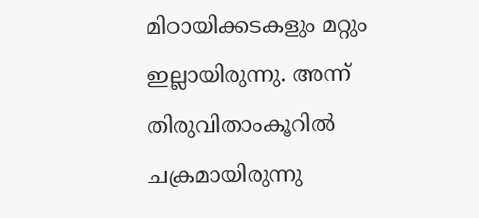മിഠായിക്കടകളും മറ്റും ഇല്ലായിരുന്നു. അന്ന് തിരുവിതാംകൂറില്‍ ചക്രമായിരുന്നു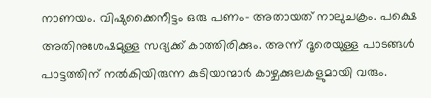നാണയം. വിഷുക്കൈനീട്ടം ഒരു പണം- അതായത് നാലുചക്രം. പക്ഷെ അതിനുശേഷമുള്ള സദ്യക്ക് കാത്തിരിക്കും. അന്ന് ദൂരെയുള്ള പാടങ്ങള്‍ പാട്ടത്തിന് നല്‍കിയിരുന്ന കുടിയാന്മാര്‍ കാഴ്ചക്കുലകളുമായി വരും.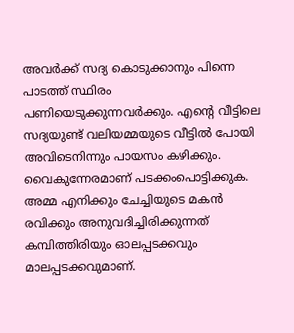അവര്‍ക്ക് സദ്യ കൊടുക്കാനും പിന്നെ പാടത്ത് സ്ഥിരം പണിയെടുക്കുന്നവര്‍ക്കും. എന്റെ വീട്ടിലെ സദ്യയുണ്ട് വലിയമ്മയുടെ വീട്ടില്‍ പോയി അവിടെനിന്നും പായസം കഴിക്കും. വൈകുന്നേരമാണ് പടക്കംപൊട്ടിക്കുക. അമ്മ എനിക്കും ചേച്ചിയുടെ മകന്‍ രവിക്കും അനുവദിച്ചിരിക്കുന്നത് കമ്പിത്തിരിയും ഓലപ്പടക്കവും മാലപ്പടക്കവുമാണ്.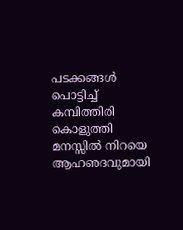പടക്കങ്ങള്‍ പൊട്ടിച്ച് കമ്പിത്തിരി കൊളുത്തി മനസ്സില്‍ നിറയെ ആഹഌദവുമായി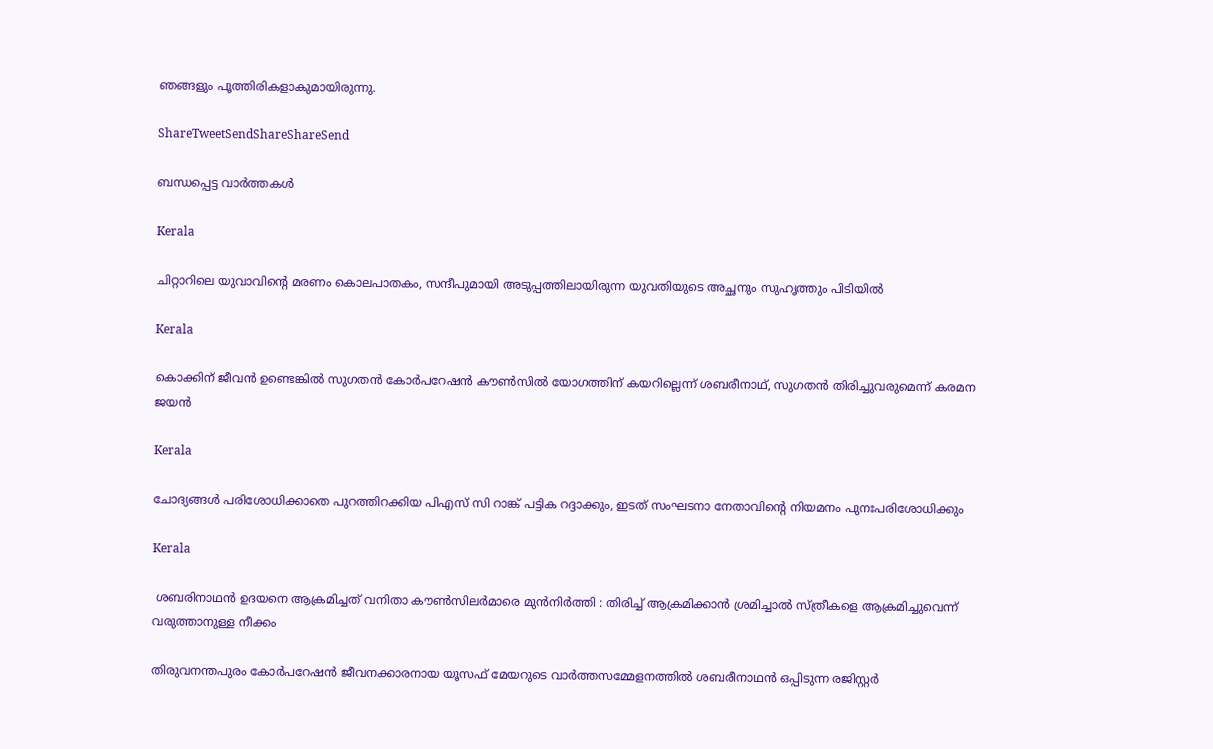ഞങ്ങളും പൂത്തിരികളാകുമായിരുന്നു.

ShareTweetSendShareShareSend

ബന്ധപ്പെട്ട വാര്‍ത്തകള്‍

Kerala

ചിറ്റാറിലെ യുവാവിന്റെ മരണം കൊലപാതകം, സന്ദീപുമായി അടുപ്പത്തിലായിരുന്ന യുവതിയുടെ അച്ഛനും സുഹൃത്തും പിടിയില്‍

Kerala

കൊക്കിന് ജീവൻ ഉണ്ടെങ്കിൽ സുഗതന്‍ കോര്‍പറേഷന്‍ കൗൺസിൽ യോഗത്തിന് കയറില്ലെന്ന് ശബരീനാഥ്, സുഗതന്‍ തിരിച്ചുവരുമെന്ന് കരമന ജയന്‍

Kerala

ചോദ്യങ്ങള്‍ പരിശോധിക്കാതെ പുറത്തിറക്കിയ പിഎസ് സി റാങ്ക് പട്ടിക റദ്ദാക്കും, ഇടത് സംഘടനാ നേതാവിന്റെ നിയമനം പുനഃപരിശോധിക്കും

Kerala

 ശബരിനാഥൻ ഉദയനെ ആക്രമിച്ചത് വനിതാ കൗൺസിലർമാരെ മുൻനിർത്തി : തിരിച്ച് ആക്രമിക്കാൻ ശ്രമിച്ചാൽ സ്ത്രീകളെ ആക്രമിച്ചുവെന്ന് വരുത്താനുള്ള നീക്കം

തിരുവനന്തപുരം കോര്‍പറേഷന്‍ ജീവനക്കാരനായ യൂസഫ് മേയറുടെ വാര്‍ത്തസമ്മേളനത്തില്‍ ശബരീനാഥന്‍ ഒപ്പിടുന്ന രജിസ്റ്റര്‍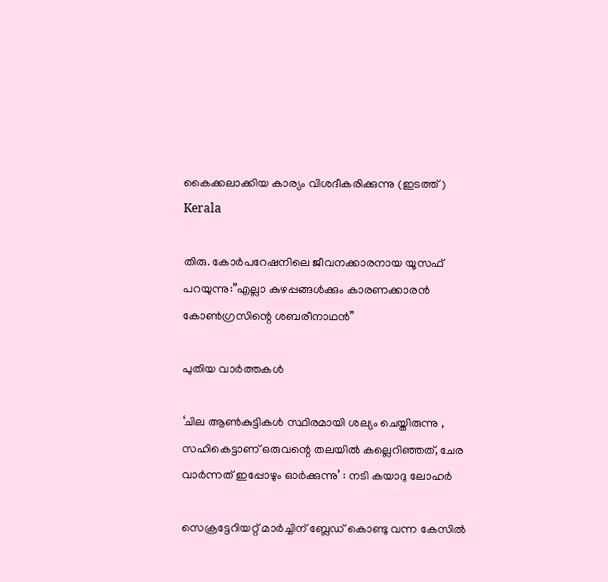കൈക്കലാക്കിയ കാര്യം വിശദീകരിക്കുന്നു (ഇടത്ത്)
Kerala

തിരു. കോര്‍പറേഷനിലെ ജീവനക്കാരനായ യൂസഫ് പറയുന്നു:”എല്ലാ കുഴപ്പങ്ങള്‍ക്കും കാരണക്കാരന്‍ കോണ്‍ഗ്രസിന്റെ ശബരീനാഥന്‍”

പുതിയ വാര്‍ത്തകള്‍

‘ചില ആണ്‍കുട്ടികള്‍ സ്ഥിരമായി ശല്യം ചെയ്തിരുന്നു , സഹികെട്ടാണ് ഒരുവന്റെ തലയിൽ കല്ലെറിഞ്ഞത്, ചേര വാർന്നത് ഇപ്പോഴും ഓർക്കുന്നു’ : നടി കയാദു ലോഹര്‍

സെക്രട്ടേറിയറ്റ് മാര്‍ച്ചിന് ബ്ലേഡ് കൊണ്ടു വന്ന കേസില്‍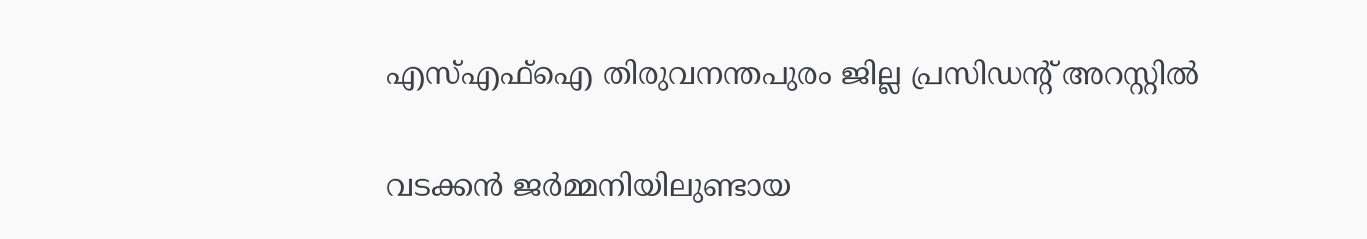എസ്എഫ്‌ഐ തിരുവനന്തപുരം ജില്ല പ്രസിഡന്റ് അറസ്റ്റില്‍

വടക്കൻ ജർമ്മനിയിലുണ്ടായ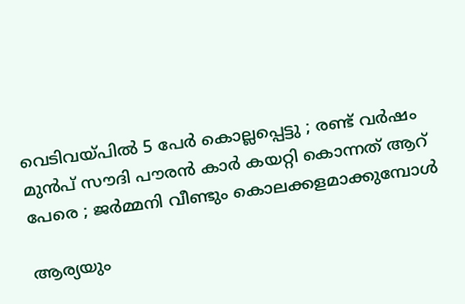വെടിവയ്‌പിൽ 5 പേർ കൊല്ലപ്പെട്ടു ; രണ്ട് വർഷം മുൻപ് സൗദി പൗരൻ കാർ കയറ്റി കൊന്നത് ആറ് പേരെ ; ജർമ്മനി വീണ്ടും കൊലക്കളമാക്കുമ്പോൾ

ആര്യയും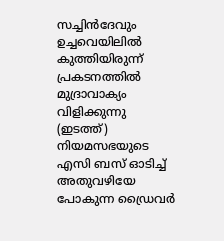സച്ചിന്‍ദേവും ഉച്ചവെയിലില്‍ കുത്തിയിരുന്ന് പ്രകടനത്തില്‍ മുദ്രാവാക്യം വിളിക്കുന്നു (ഇടത്ത്) നിയമസഭയുടെ എസി ബസ് ഓടിച്ച് അതുവഴിയേ പോകുന്ന ഡ്രൈവര്‍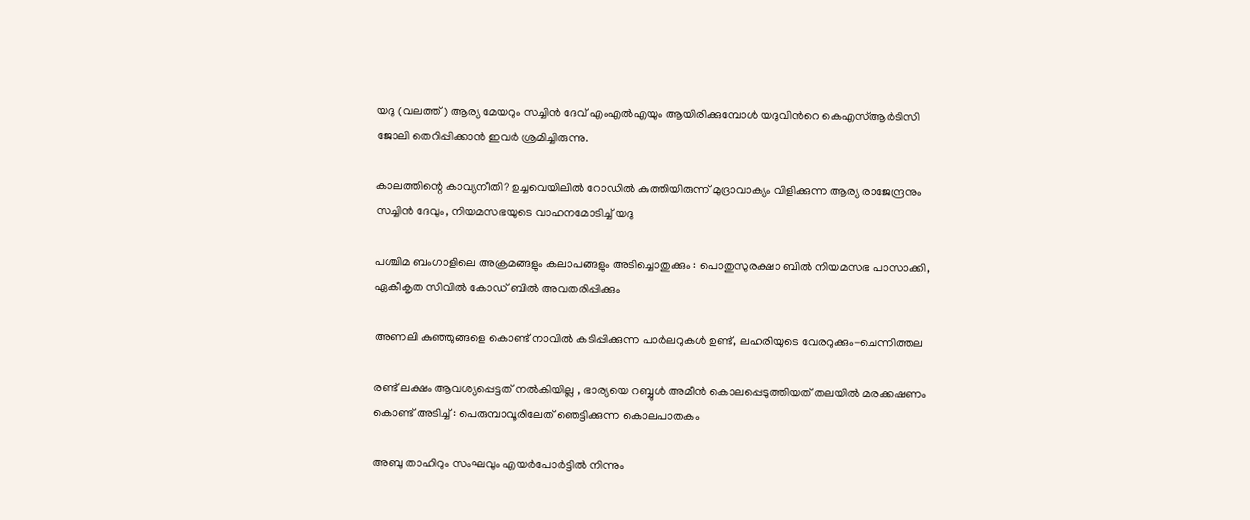യദു (വലത്ത്) ആര്യ മേയറും സച്ചിന്‍ ദേവ് എംഎല്‍എയും ആയിരിക്കുമ്പോള്‍ യദുവിന്‍റെ കെഎസ്ആര്‍ടിസി ജോലി തെറിപ്പിക്കാന്‍ ഇവര്‍ ശ്രമിച്ചിരുന്നു.

കാലത്തിന്റെ കാവ്യനീതി? ഉച്ചവെയിലില്‍ റോഡില്‍ കുത്തിയിരുന്ന് മുദ്രാവാക്യം വിളിക്കുന്ന ആര്യ രാജേന്ദ്രനും സച്ചിന്‍ ദേവും, നിയമസഭയുടെ വാഹനമോടിച്ച് യദു

പശ്ചിമ ബംഗാളിലെ അക്രമങ്ങളും കലാപങ്ങളും അടിച്ചൊതുക്കും : പൊതുസുരക്ഷാ ബിൽ നിയമസഭ പാസാക്കി, ഏകീകൃത സിവിൽ കോഡ് ബിൽ അവതരിപ്പിക്കും

അണലി കുഞ്ഞുങ്ങളെ കൊണ്ട് നാവില്‍ കടിപ്പിക്കുന്ന പാര്‍ലറുകള്‍ ഉണ്ട്, ലഹരിയുടെ വേരറുക്കും-ചെന്നിത്തല

രണ്ട് ലക്ഷം ആവശ്യപ്പെട്ടത് നൽകിയില്ല , ഭാര്യയെ റബ്ബുൾ അമീൻ കൊലപ്പെടുത്തിയത് തലയിൽ മരക്കഷണം കൊണ്ട് അടിച്ച് : പെരുമ്പാവൂരിലേത് ഞെട്ടിക്കുന്ന കൊലപാതകം

അബു താഹിറും സംഘവും എയർപോർട്ടിൽ നിന്നും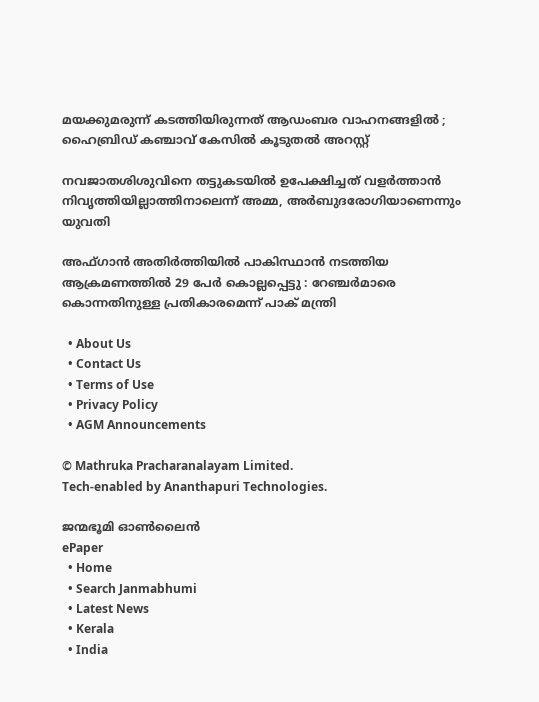മയക്കുമരുന്ന് കടത്തിയിരുന്നത് ആഡംബര വാഹനങ്ങളിൽ ; ഹൈബ്രിഡ് കഞ്ചാവ് കേസിൽ കൂടുതൽ അറസ്റ്റ്

നവജാതശിശുവിനെ തട്ടുകടയില്‍ ഉപേക്ഷിച്ചത് വളര്‍ത്താന്‍ നിവൃത്തിയില്ലാത്തിനാലെന്ന് അമ്മ, അര്‍ബുദരോഗിയാണെന്നും യുവതി

അഫ്ഗാൻ അതിർത്തിയിൽ പാകിസ്ഥാൻ നടത്തിയ ആക്രമണത്തിൽ 29 പേർ കൊല്ലപ്പെട്ടു : റേഞ്ചർമാരെ കൊന്നതിനുള്ള പ്രതികാരമെന്ന് പാക് മന്ത്രി

  • About Us
  • Contact Us
  • Terms of Use
  • Privacy Policy
  • AGM Announcements

© Mathruka Pracharanalayam Limited.
Tech-enabled by Ananthapuri Technologies.

ജന്മഭൂമി ഓണ്‍ലൈന്‍
ePaper
  • Home
  • Search Janmabhumi
  • Latest News
  • Kerala
  • India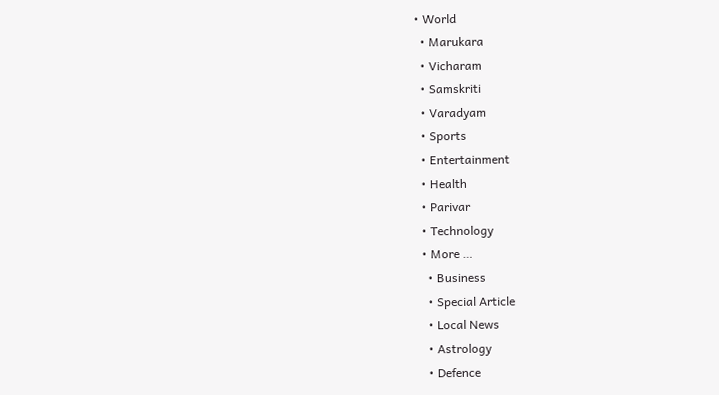• World
  • Marukara
  • Vicharam
  • Samskriti
  • Varadyam
  • Sports
  • Entertainment
  • Health
  • Parivar
  • Technology
  • More …
    • Business
    • Special Article
    • Local News
    • Astrology
    • Defence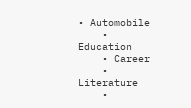• Automobile
    • Education
    • Career
    • Literature
    •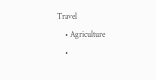Travel
    • Agriculture
    •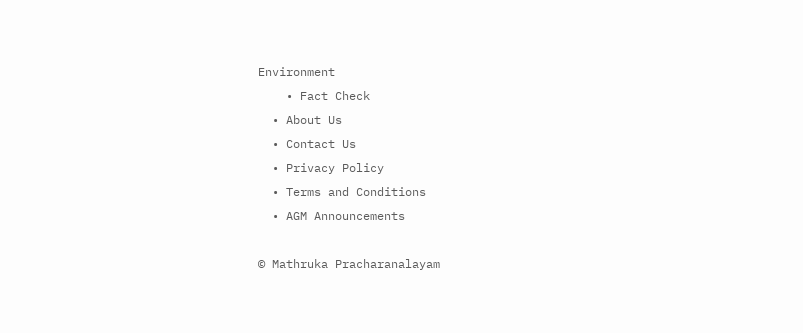Environment
    • Fact Check
  • About Us
  • Contact Us
  • Privacy Policy
  • Terms and Conditions
  • AGM Announcements

© Mathruka Pracharanalayam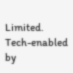Limited.
Tech-enabled by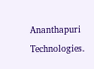Ananthapuri Technologies.